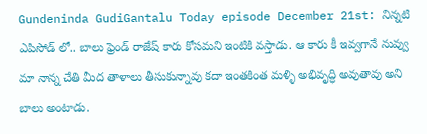Gundeninda GudiGantalu Today episode December 21st: నిన్నటి ఎపిసోడ్ లో.. బాలు ఫ్రెండ్ రాజేష్ కారు కోసమని ఇంటికి వస్తాడు. ఆ కారు కీ ఇవ్వగానే నువ్వు మా నాన్న చేతి మీద తాళాలు తీసుకున్నావు కదా ఇంతకింత మళ్ళి అభివృద్ధి అవుతావు అని బాలు అంటాడు.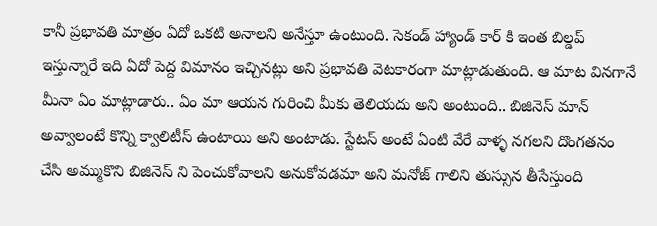కానీ ప్రభావతి మాత్రం ఏదో ఒకటి అనాలని అనేస్తూ ఉంటుంది. సెకండ్ హ్యాండ్ కార్ కి ఇంత బిల్డప్ ఇస్తున్నారే ఇది ఏదో పెద్ద విమానం ఇచ్చినట్లు అని ప్రభావతి వెటకారంగా మాట్లాడుతుంది. ఆ మాట వినగానే మీనా ఏం మాట్లాడారు.. ఏం మా ఆయన గురించి మీకు తెలియదు అని అంటుంది.. బిజినెస్ మాన్ అవ్వాలంటే కొన్ని క్వాలిటీస్ ఉంటాయి అని అంటాడు. స్టేటస్ అంటే ఏంటి వేరే వాళ్ళ నగలని దొంగతనం చేసి అమ్ముకొని బిజినెస్ ని పెంచుకోవాలని అనుకోవడమా అని మనోజ్ గాలిని తుస్సున తీసేస్తుంది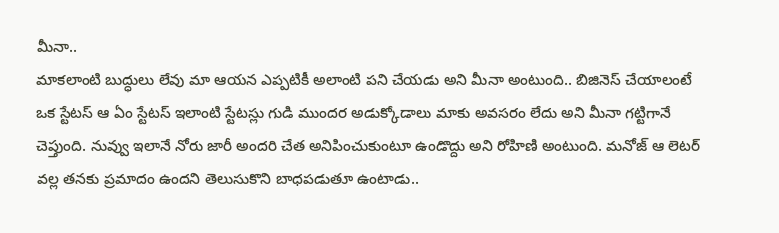మీనా..
మాకలాంటి బుద్ధులు లేవు మా ఆయన ఎప్పటికీ అలాంటి పని చేయడు అని మీనా అంటుంది.. బిజినెస్ చేయాలంటే ఒక స్టేటస్ ఆ ఏం స్టేటస్ ఇలాంటి స్టేటస్లు గుడి ముందర అడుక్కోడాలు మాకు అవసరం లేదు అని మీనా గట్టిగానే చెప్తుంది. నువ్వు ఇలానే నోరు జారీ అందరి చేత అనిపించుకుంటూ ఉండొద్దు అని రోహిణి అంటుంది. మనోజ్ ఆ లెటర్ వల్ల తనకు ప్రమాదం ఉందని తెలుసుకొని బాధపడుతూ ఉంటాడు..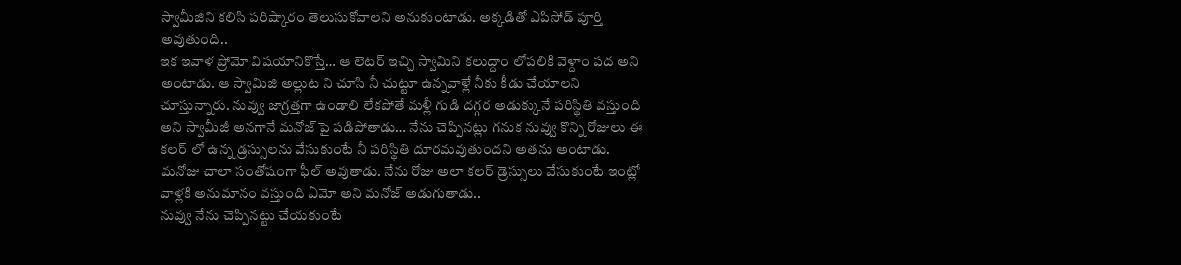స్వామీజిని కలిసి పరిష్కారం తెలుసుకోవాలని అనుకుంటాడు. అక్కడితో ఎపిసోడ్ పూర్తి అవుతుంది..
ఇక ఇవాళ ప్రోమో విషయానికొస్తే… ఆ లెటర్ ఇచ్చి స్వామిని కలుద్దాం లోపలికి వెళ్దాం పద అని అంటాడు. ఆ స్వామిజి అల్లుట ని చూసి నీ చుట్టూ ఉన్నవాళ్లే నీకు కీడు చేయాలని చూస్తున్నారు. నువ్వు జాగ్రత్తగా ఉండాలి లేకపోతే మళ్లీ గుడి దగ్గర అడుక్కునే పరిస్థితి వస్తుంది అని స్వామీజీ అనగానే మనోజ్ పై పడిపోతాడు… నేను చెప్పినట్లు గనుక నువ్వు కొన్ని రోజులు ఈ కలర్ లో ఉన్న డ్రస్సులను వేసుకుంటే నీ పరిస్థితి దూరమవుతుందని అతను అంటాడు. మనోజు చాలా సంతోషంగా ఫీల్ అవుతాడు. నేను రోజు అలా కలర్ డ్రెస్సులు వేసుకుంటే ఇంట్లో వాళ్లకి అనుమానం వస్తుంది ఏమో అని మనోజ్ అడుగుతాడు..
నువ్వు నేను చెప్పినట్టు చేయకుంటే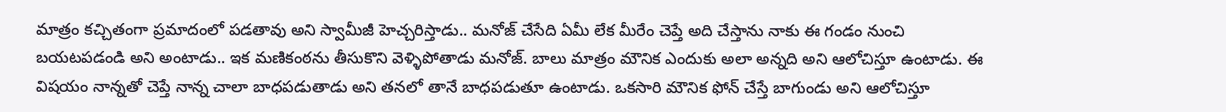మాత్రం కచ్చితంగా ప్రమాదంలో పడతావు అని స్వామీజీ హెచ్చరిస్తాడు.. మనోజ్ చేసేది ఏమీ లేక మీరేం చెప్తే అది చేస్తాను నాకు ఈ గండం నుంచి బయటపడండి అని అంటాడు.. ఇక మణికంఠను తీసుకొని వెళ్ళిపోతాడు మనోజ్. బాలు మాత్రం మౌనిక ఎందుకు అలా అన్నది అని ఆలోచిస్తూ ఉంటాడు. ఈ విషయం నాన్నతో చెప్తే నాన్న చాలా బాధపడుతాడు అని తనలో తానే బాధపడుతూ ఉంటాడు. ఒకసారి మౌనిక ఫోన్ చేస్తే బాగుండు అని ఆలోచిస్తూ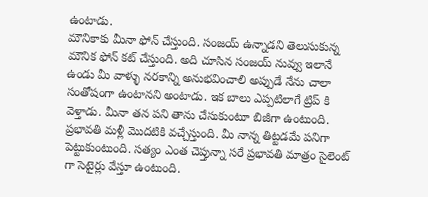ఉంటాడు.
మౌనికాకు మీనా ఫోన్ చేస్తుంది. సంజయ్ ఉన్నాడని తెలుసుకున్న మౌనిక ఫోన్ కట్ చేస్తుంది. అది చూసిన సంజయ్ నువ్వు ఇలానే ఉండు మీ వాళ్ళు నరకాన్ని అనుభవించాలి అప్పుడే నేను చాలా సంతోషంగా ఉంటానని అంటాడు. ఇక బాలు ఎప్పటిలాగే ట్రిప్ కి వెళ్తాడు. మీనా తన పని తాను చేసుకుంటూ బిజీగా ఉంటుంది. ప్రభావతి మళ్లీ మొదటికి వచ్చేస్తుంది. మీ నాన్న తిట్టడమే పనిగా పెట్టుకుంటుంది. సత్యం ఎంత చెప్తున్నా సరే ప్రభావతి మాత్రం సైలెంట్ గా సెటైర్లు వేస్తూ ఉంటుంది.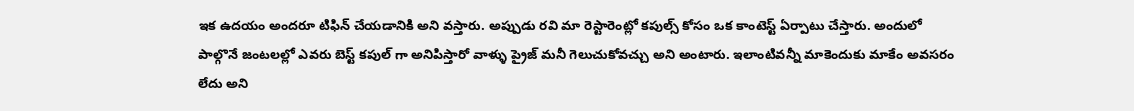ఇక ఉదయం అందరూ టిఫిన్ చేయడానికి అని వస్తారు. అప్పుడు రవి మా రెస్టారెంట్లో కపుల్స్ కోసం ఒక కాంటెస్ట్ ఏర్పాటు చేస్తారు. అందులో పాల్గొనే జంటలల్లో ఎవరు బెస్ట్ కపుల్ గా అనిపిస్తారో వాళ్ళు ప్రైజ్ మనీ గెలుచుకోవచ్చు అని అంటారు. ఇలాంటివన్నీ మాకెందుకు మాకేం అవసరం లేదు అని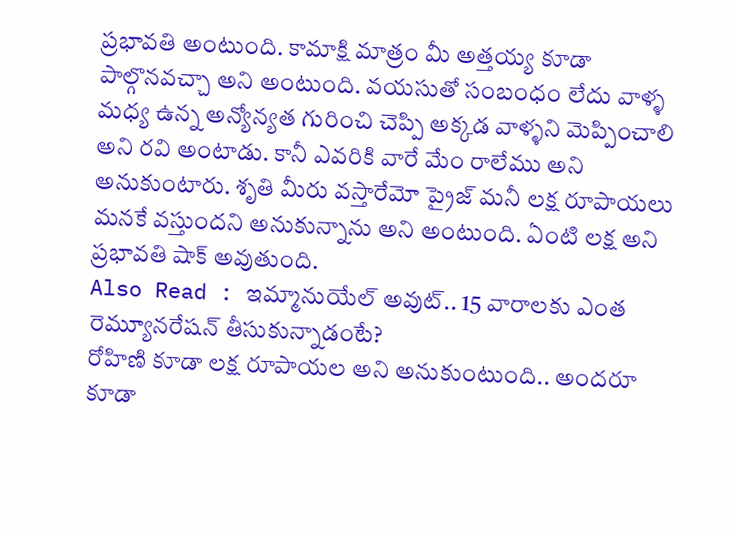ప్రభావతి అంటుంది. కామాక్షి మాత్రం మీ అత్తయ్య కూడా పాల్గొనవచ్చా అని అంటుంది. వయసుతో సంబంధం లేదు వాళ్ళ మధ్య ఉన్న అన్యోన్యత గురించి చెప్పి అక్కడ వాళ్ళని మెప్పించాలి అని రవి అంటాడు. కానీ ఎవరికి వారే మేం రాలేము అని అనుకుంటారు. శృతి మీరు వస్తారేమో ప్రైజ్ మనీ లక్ష రూపాయలు మనకే వస్తుందని అనుకున్నాను అని అంటుంది. ఏంటి లక్ష అని ప్రభావతి షాక్ అవుతుంది.
Also Read : ఇమ్మానుయేల్ అవుట్.. 15 వారాలకు ఎంత రెమ్యూనరేషన్ తీసుకున్నాడంటే?
రోహిణి కూడా లక్ష రూపాయల అని అనుకుంటుంది.. అందరూ కూడా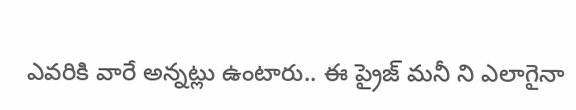ఎవరికి వారే అన్నట్లు ఉంటారు.. ఈ ప్రైజ్ మనీ ని ఎలాగైనా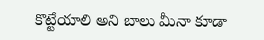కొట్టేయాలి అని బాలు మీనా కూడా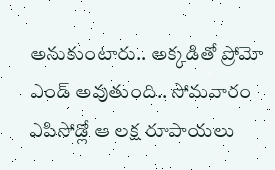అనుకుంటారు.. అక్కడితో ప్రోమో ఎండ్ అవుతుంది.. సోమవారం ఎపిసోడ్లో ఆ లక్ష రూపాయలు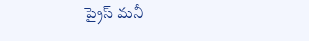ప్రైస్ మనీ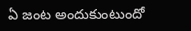ఏ జంట అందుకుంటుందో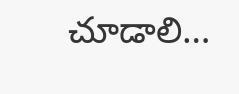చూడాలి…